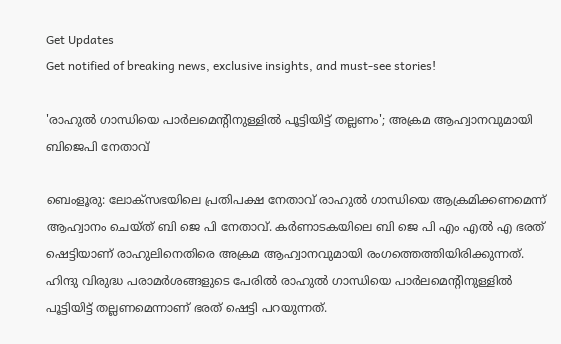Get Updates
Get notified of breaking news, exclusive insights, and must-see stories!

'രാഹുല്‍ ഗാന്ധിയെ പാര്‍ലമെന്റിനുള്ളില്‍ പൂട്ടിയിട്ട് തല്ലണം'; അക്രമ ആഹ്വാനവുമായി ബിജെപി നേതാവ്

ബെംളൂരു: ലോക്‌സഭയിലെ പ്രതിപക്ഷ നേതാവ് രാഹുല്‍ ഗാന്ധിയെ ആക്രമിക്കണമെന്ന് ആഹ്വാനം ചെയ്ത് ബി ജെ പി നേതാവ്. കര്‍ണാടകയിലെ ബി ജെ പി എം എല്‍ എ ഭരത് ഷെട്ടിയാണ് രാഹുലിനെതിരെ അക്രമ ആഹ്വാനവുമായി രംഗത്തെത്തിയിരിക്കുന്നത്. ഹിന്ദു വിരുദ്ധ പരാമര്‍ശങ്ങളുടെ പേരില്‍ രാഹുല്‍ ഗാന്ധിയെ പാര്‍ലമെന്റിനുള്ളില്‍ പൂട്ടിയിട്ട് തല്ലണമെന്നാണ് ഭരത് ഷെട്ടി പറയുന്നത്.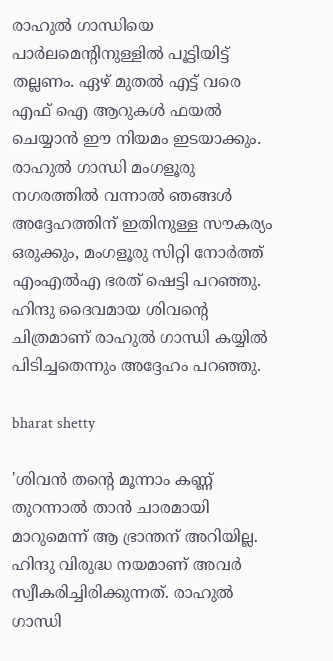രാഹുല്‍ ഗാന്ധിയെ പാര്‍ലമെന്റിനുള്ളില്‍ പൂട്ടിയിട്ട് തല്ലണം. ഏഴ് മുതല്‍ എട്ട് വരെ എഫ് ഐ ആറുകള്‍ ഫയല്‍ ചെയ്യാന്‍ ഈ നിയമം ഇടയാക്കും. രാഹുല്‍ ഗാന്ധി മംഗളൂരു നഗരത്തില്‍ വന്നാല്‍ ഞങ്ങള്‍ അദ്ദേഹത്തിന് ഇതിനുള്ള സൗകര്യം ഒരുക്കും, മംഗളൂരു സിറ്റി നോര്‍ത്ത് എംഎല്‍എ ഭരത് ഷെട്ടി പറഞ്ഞു. ഹിന്ദു ദൈവമായ ശിവന്റെ ചിത്രമാണ് രാഹുല്‍ ഗാന്ധി കയ്യില്‍ പിടിച്ചതെന്നും അദ്ദേഹം പറഞ്ഞു.

bharat shetty

'ശിവന്‍ തന്റെ മൂന്നാം കണ്ണ് തുറന്നാല്‍ താന്‍ ചാരമായി മാറുമെന്ന് ആ ഭ്രാന്തന് അറിയില്ല. ഹിന്ദു വിരുദ്ധ നയമാണ് അവര്‍ സ്വീകരിച്ചിരിക്കുന്നത്. രാഹുല്‍ ഗാന്ധി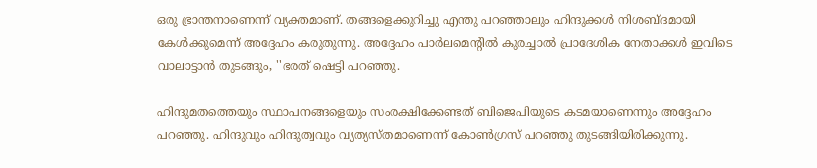ഒരു ഭ്രാന്തനാണെന്ന് വ്യക്തമാണ്. തങ്ങളെക്കുറിച്ചു എന്തു പറഞ്ഞാലും ഹിന്ദുക്കള്‍ നിശബ്ദമായി കേള്‍ക്കുമെന്ന് അദ്ദേഹം കരുതുന്നു. അദ്ദേഹം പാര്‍ലമെന്റില്‍ കുരച്ചാല്‍ പ്രാദേശിക നേതാക്കള്‍ ഇവിടെ വാലാട്ടാന്‍ തുടങ്ങും, ''ഭരത് ഷെട്ടി പറഞ്ഞു.

ഹിന്ദുമതത്തെയും സ്ഥാപനങ്ങളെയും സംരക്ഷിക്കേണ്ടത് ബിജെപിയുടെ കടമയാണെന്നും അദ്ദേഹം പറഞ്ഞു. ഹിന്ദുവും ഹിന്ദുത്വവും വ്യത്യസ്തമാണെന്ന് കോണ്‍ഗ്രസ് പറഞ്ഞു തുടങ്ങിയിരിക്കുന്നു.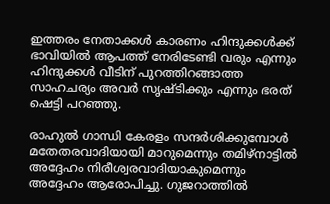ഇത്തരം നേതാക്കള്‍ കാരണം ഹിന്ദുക്കള്‍ക്ക് ഭാവിയില്‍ ആപത്ത് നേരിടേണ്ടി വരും എന്നും ഹിന്ദുക്കള്‍ വീടിന് പുറത്തിറങ്ങാത്ത സാഹചര്യം അവര്‍ സൃഷ്ടിക്കും എന്നും ഭരത് ഷെട്ടി പറഞ്ഞു.

രാഹുല്‍ ഗാന്ധി കേരളം സന്ദര്‍ശിക്കുമ്പോള്‍ മതേതരവാദിയായി മാറുമെന്നും തമിഴ്നാട്ടില്‍ അദ്ദേഹം നിരീശ്വരവാദിയാകുമെന്നും അദ്ദേഹം ആരോപിച്ചു. ഗുജറാത്തില്‍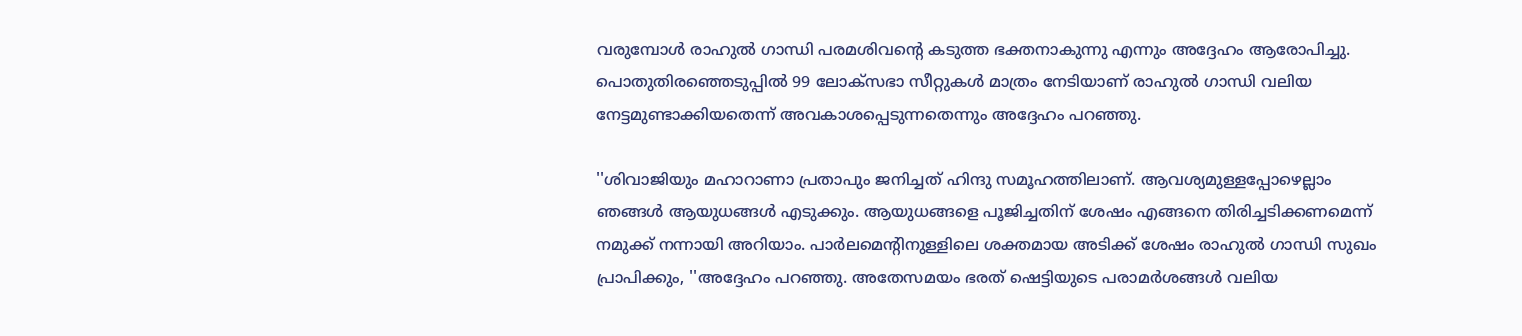വരുമ്പോള്‍ രാഹുല്‍ ഗാന്ധി പരമശിവന്റെ കടുത്ത ഭക്തനാകുന്നു എന്നും അദ്ദേഹം ആരോപിച്ചു. പൊതുതിരഞ്ഞെടുപ്പില്‍ 99 ലോക്സഭാ സീറ്റുകള്‍ മാത്രം നേടിയാണ് രാഹുല്‍ ഗാന്ധി വലിയ നേട്ടമുണ്ടാക്കിയതെന്ന് അവകാശപ്പെടുന്നതെന്നും അദ്ദേഹം പറഞ്ഞു.

''ശിവാജിയും മഹാറാണാ പ്രതാപും ജനിച്ചത് ഹിന്ദു സമൂഹത്തിലാണ്. ആവശ്യമുള്ളപ്പോഴെല്ലാം ഞങ്ങള്‍ ആയുധങ്ങള്‍ എടുക്കും. ആയുധങ്ങളെ പൂജിച്ചതിന് ശേഷം എങ്ങനെ തിരിച്ചടിക്കണമെന്ന് നമുക്ക് നന്നായി അറിയാം. പാര്‍ലമെന്റിനുള്ളിലെ ശക്തമായ അടിക്ക് ശേഷം രാഹുല്‍ ഗാന്ധി സുഖം പ്രാപിക്കും, ''അദ്ദേഹം പറഞ്ഞു. അതേസമയം ഭരത് ഷെട്ടിയുടെ പരാമര്‍ശങ്ങള്‍ വലിയ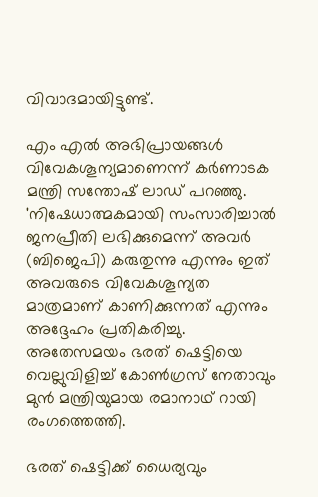വിവാദമായിട്ടുണ്ട്.

എം എല്‍ അഭിപ്രായങ്ങള്‍ വിവേകശൂന്യമാണെന്ന് കര്‍ണാടക മന്ത്രി സന്തോഷ് ലാഡ് പറഞ്ഞു. 'നിഷേധാത്മകമായി സംസാരിച്ചാല്‍ ജനപ്രീതി ലഭിക്കുമെന്ന് അവര്‍ (ബിജെപി) കരുതുന്നു എന്നും ഇത് അവരുടെ വിവേകശൂന്യത മാത്രമാണ് കാണിക്കുന്നത് എന്നും അദ്ദേഹം പ്രതികരിച്ചു. അതേസമയം ഭരത് ഷെട്ടിയെ വെല്ലുവിളിച്ച് കോണ്‍ഗ്രസ് നേതാവും മുന്‍ മന്ത്രിയുമായ രമാനാഥ് റായി രംഗത്തെത്തി.

ഭരത് ഷെട്ടിക്ക് ധൈര്യവും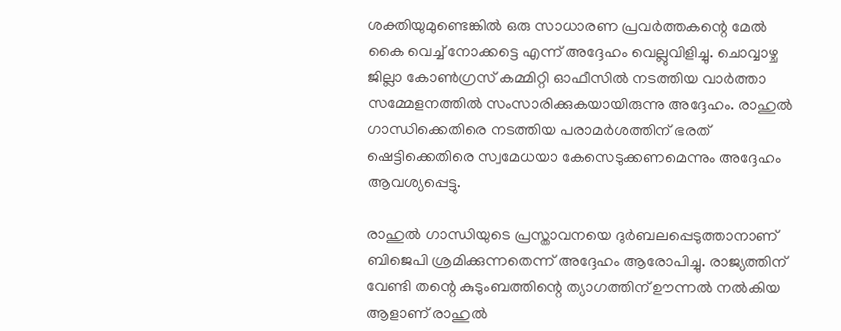ശക്തിയുമുണ്ടെങ്കില്‍ ഒരു സാധാരണ പ്രവര്‍ത്തകന്റെ മേല്‍ കൈ വെച്ച് നോക്കട്ടെ എന്ന് അദ്ദേഹം വെല്ലുവിളിച്ചു. ചൊവ്വാഴ്ച ജില്ലാ കോണ്‍ഗ്രസ് കമ്മിറ്റി ഓഫീസില്‍ നടത്തിയ വാര്‍ത്താ സമ്മേളനത്തില്‍ സംസാരിക്കുകയായിരുന്നു അദ്ദേഹം. രാഹുല്‍ ഗാന്ധിക്കെതിരെ നടത്തിയ പരാമര്‍ശത്തിന് ഭരത് ഷെട്ടിക്കെതിരെ സ്വമേധയാ കേസെടുക്കണമെന്നും അദ്ദേഹം ആവശ്യപ്പെട്ടു.

രാഹുല്‍ ഗാന്ധിയുടെ പ്രസ്താവനയെ ദുര്‍ബലപ്പെടുത്താനാണ് ബിജെപി ശ്രമിക്കുന്നതെന്ന് അദ്ദേഹം ആരോപിച്ചു. രാജ്യത്തിന് വേണ്ടി തന്റെ കുടുംബത്തിന്റെ ത്യാഗത്തിന് ഊന്നല്‍ നല്‍കിയ ആളാണ് രാഹുല്‍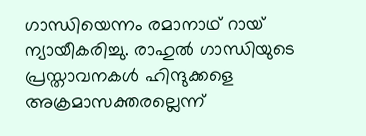ഗാന്ധിയെന്നം രമാനാഥ് റായ് ന്യായീകരിച്ചു. രാഹുല്‍ ഗാന്ധിയുടെ പ്രസ്താവനകള്‍ ഹിന്ദുക്കളെ അക്രമാസക്തരല്ലെന്ന്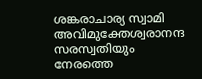ശങ്കരാചാര്യ സ്വാമി അവിമുക്തേശ്വരാനന്ദ സരസ്വതിയും നേരത്തെ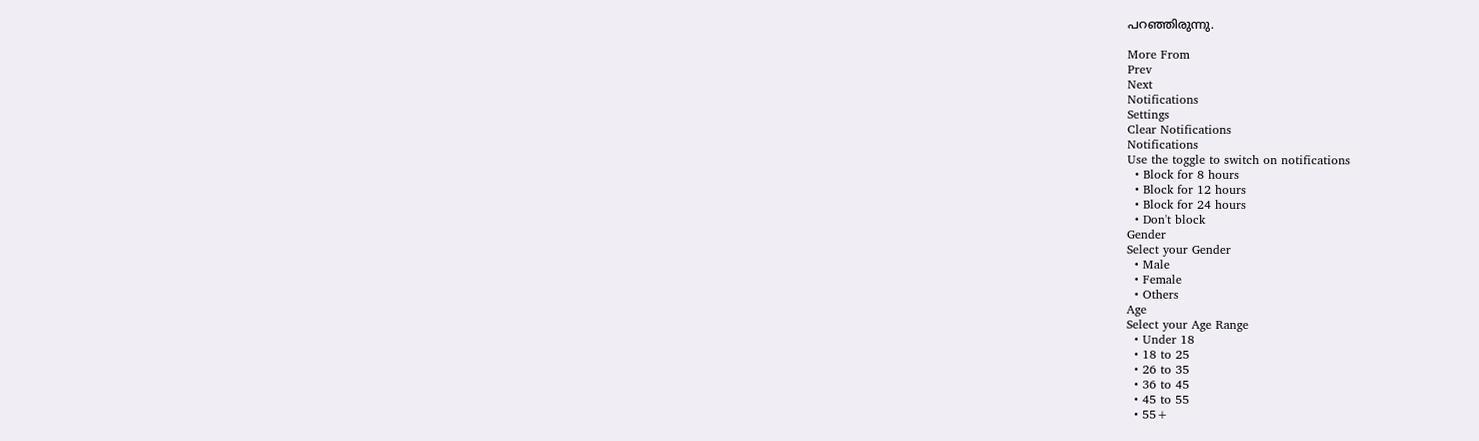പറഞ്ഞിരുന്നു.

More From
Prev
Next
Notifications
Settings
Clear Notifications
Notifications
Use the toggle to switch on notifications
  • Block for 8 hours
  • Block for 12 hours
  • Block for 24 hours
  • Don't block
Gender
Select your Gender
  • Male
  • Female
  • Others
Age
Select your Age Range
  • Under 18
  • 18 to 25
  • 26 to 35
  • 36 to 45
  • 45 to 55
  • 55+